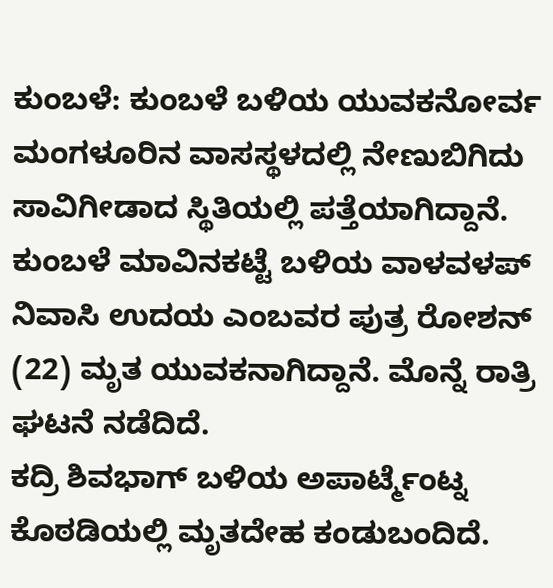ಕುಂಬಳೆ: ಕುಂಬಳೆ ಬಳಿಯ ಯುವಕನೋರ್ವ ಮಂಗಳೂರಿನ ವಾಸಸ್ಥಳದಲ್ಲಿ ನೇಣುಬಿಗಿದು ಸಾವಿಗೀಡಾದ ಸ್ಥಿತಿಯಲ್ಲಿ ಪತ್ತೆಯಾಗಿದ್ದಾನೆ.
ಕುಂಬಳೆ ಮಾವಿನಕಟ್ಟೆ ಬಳಿಯ ವಾಳವಳಪ್ ನಿವಾಸಿ ಉದಯ ಎಂಬವರ ಪುತ್ರ ರೋಶನ್ (22) ಮೃತ ಯುವಕನಾಗಿದ್ದಾನೆ. ಮೊನ್ನೆ ರಾತ್ರಿ ಘಟನೆ ನಡೆದಿದೆ.
ಕದ್ರಿ ಶಿವಭಾಗ್ ಬಳಿಯ ಅಪಾರ್ಟ್ಮೆಂಟ್ನ ಕೊಠಡಿಯಲ್ಲಿ ಮೃತದೇಹ ಕಂಡುಬಂದಿದೆ.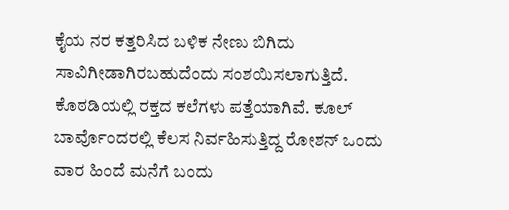ಕೈಯ ನರ ಕತ್ತರಿಸಿದ ಬಳಿಕ ನೇಣು ಬಿಗಿದು ಸಾವಿಗೀಡಾಗಿರಬಹುದೆಂದು ಸಂಶಯಿಸಲಾಗುತ್ತಿದೆ. ಕೊಠಡಿಯಲ್ಲಿ ರಕ್ತದ ಕಲೆಗಳು ಪತ್ತೆಯಾಗಿವೆ. ಕೂಲ್ ಬಾರ್ವೊಂದರಲ್ಲಿ ಕೆಲಸ ನಿರ್ವಹಿಸುತ್ತಿದ್ದ ರೋಶನ್ ಒಂದು ವಾರ ಹಿಂದೆ ಮನೆಗೆ ಬಂದು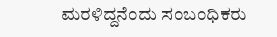ಮರಳಿದ್ದನೆಂದು ಸಂಬಂಧಿಕರು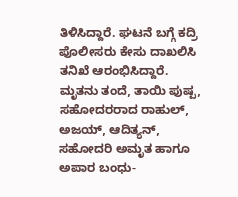ತಿಳಿಸಿದ್ದಾರೆ. ಘಟನೆ ಬಗ್ಗೆ ಕದ್ರಿ ಪೊಲೀಸರು ಕೇಸು ದಾಖಲಿಸಿ ತನಿಖೆ ಆರಂಭಿಸಿದ್ದಾರೆ.
ಮೃತನು ತಂದೆ, ತಾಯಿ ಪುಷ್ಪ, ಸಹೋದರರಾದ ರಾಹುಲ್, ಅಜಯ್, ಆದಿತ್ಯನ್, ಸಹೋದರಿ ಅಮೃತ ಹಾಗೂ ಅಪಾರ ಬಂಧು-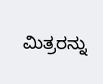ಮಿತ್ರರನ್ನು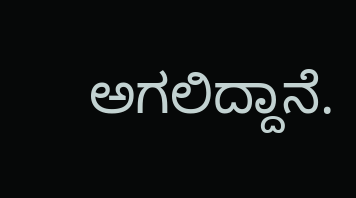ಅಗಲಿದ್ದಾನೆ.